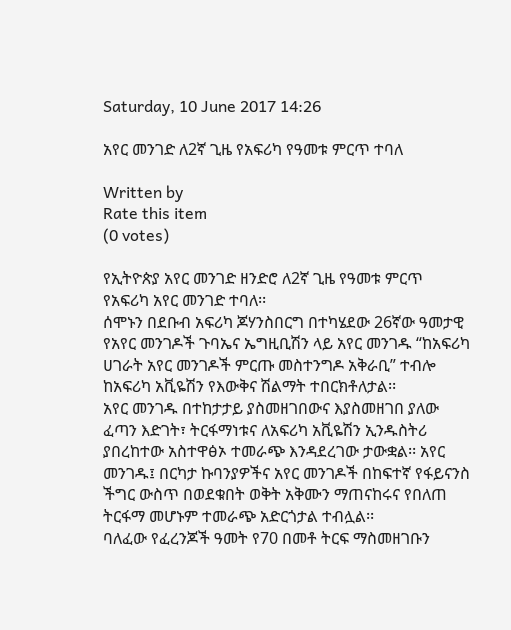Saturday, 10 June 2017 14:26

አየር መንገድ ለ2ኛ ጊዜ የአፍሪካ የዓመቱ ምርጥ ተባለ

Written by
Rate this item
(0 votes)

የኢትዮጵያ አየር መንገድ ዘንድሮ ለ2ኛ ጊዜ የዓመቱ ምርጥ የአፍሪካ አየር መንገድ ተባለ፡፡
ሰሞኑን በደቡብ አፍሪካ ጆሃንስበርግ በተካሄደው 26ኛው ዓመታዊ የአየር መንገዶች ጉባኤና ኤግዚቢሽን ላይ አየር መንገዱ “ከአፍሪካ ሀገራት አየር መንገዶች ምርጡ መስተንግዶ አቅራቢ” ተብሎ ከአፍሪካ አቪዬሽን የእውቅና ሽልማት ተበርክቶለታል፡፡
አየር መንገዱ በተከታታይ ያስመዘገበውና እያስመዘገበ ያለው ፈጣን እድገት፣ ትርፋማነቱና ለአፍሪካ አቪዬሽን ኢንዱስትሪ ያበረከተው አስተዋፅኦ ተመራጭ እንዳደረገው ታውቋል፡፡ አየር መንገዱ፤ በርካታ ኩባንያዎችና አየር መንገዶች በከፍተኛ የፋይናንስ ችግር ውስጥ በወደቁበት ወቅት አቅሙን ማጠናከሩና የበለጠ ትርፋማ መሆኑም ተመራጭ አድርጎታል ተብሏል፡፡
ባለፈው የፈረንጆች ዓመት የ70 በመቶ ትርፍ ማስመዘገቡን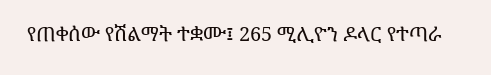የጠቀሰው የሽልማት ተቋሙ፤ 265 ሚሊዮን ዶላር የተጣራ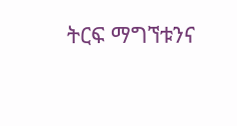ትርፍ ማግኘቱንና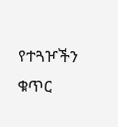የተጓዦችን ቁጥር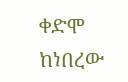ቀድሞ ከነበረው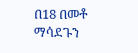በ18 በመቶ ማሳደጉን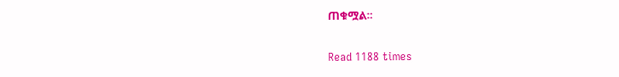ጠቁሟል፡፡

Read 1188 times